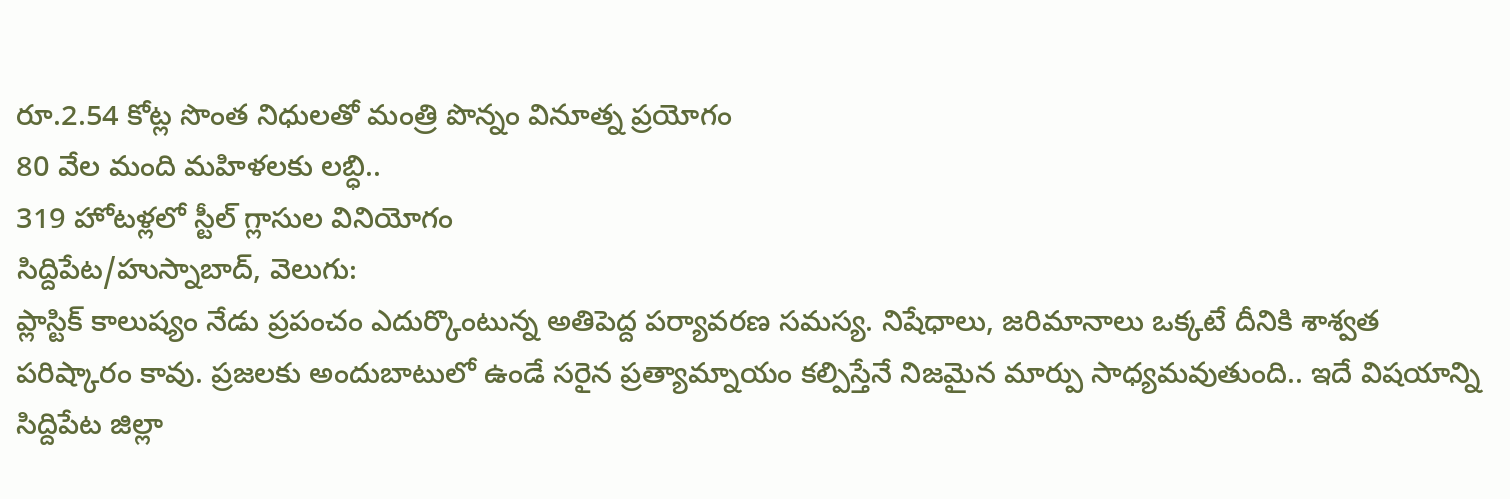రూ.2.54 కోట్ల సొంత నిధులతో మంత్రి పొన్నం వినూత్న ప్రయోగం
80 వేల మంది మహిళలకు లబ్ధి..
319 హోటళ్లలో స్టీల్ గ్లాసుల వినియోగం
సిద్దిపేట/హుస్నాబాద్, వెలుగు:
ప్లాస్టిక్ కాలుష్యం నేడు ప్రపంచం ఎదుర్కొంటున్న అతిపెద్ద పర్యావరణ సమస్య. నిషేధాలు, జరిమానాలు ఒక్కటే దీనికి శాశ్వత పరిష్కారం కావు. ప్రజలకు అందుబాటులో ఉండే సరైన ప్రత్యామ్నాయం కల్పిస్తేనే నిజమైన మార్పు సాధ్యమవుతుంది.. ఇదే విషయాన్ని సిద్దిపేట జిల్లా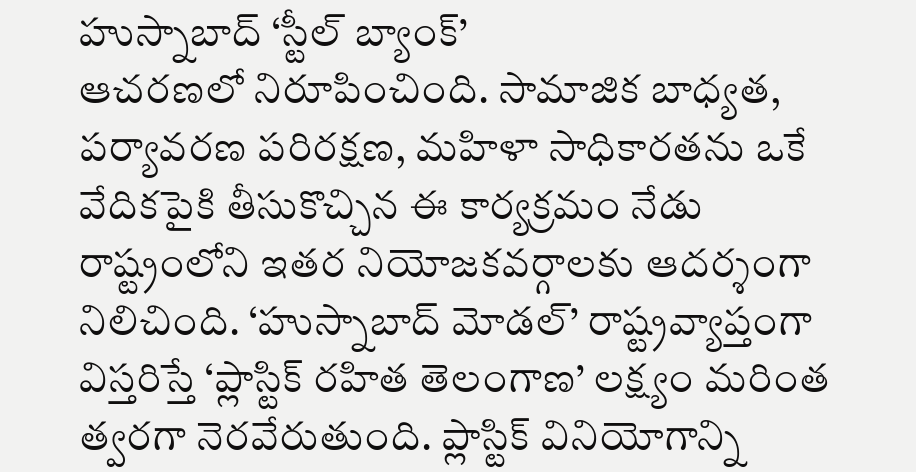హుస్నాబాద్ ‘స్టీల్ బ్యాంక్’
ఆచరణలో నిరూపించింది. సామాజిక బాధ్యత, పర్యావరణ పరిరక్షణ, మహిళా సాధికారతను ఒకే వేదికపైకి తీసుకొచ్చిన ఈ కార్యక్రమం నేడు రాష్ట్రంలోని ఇతర నియోజకవర్గాలకు ఆదర్శంగా నిలిచింది. ‘హుస్నాబాద్ మోడల్’ రాష్ట్రవ్యాప్తంగా విస్తరిస్తే ‘ప్లాస్టిక్ రహిత తెలంగాణ’ లక్ష్యం మరింత త్వరగా నెరవేరుతుంది. ప్లాస్టిక్ వినియోగాన్ని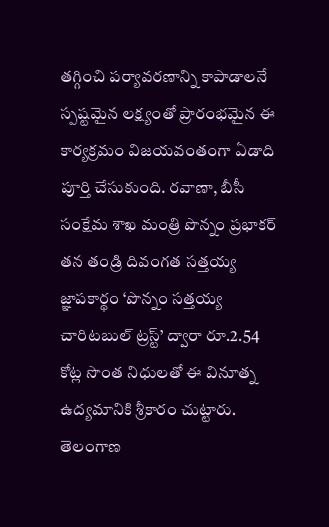తగ్గించి పర్యావరణాన్ని కాపాడాలనే స్పష్టమైన లక్ష్యంతో ప్రారంభమైన ఈ కార్యక్రమం విజయవంతంగా ఏడాది పూర్తి చేసుకుంది. రవాణా, బీసీ సంక్షేమ శాఖ మంత్రి పొన్నం ప్రభాకర్ తన తండ్రి దివంగత సత్తయ్య జ్ఞాపకార్థం ‘పొన్నం సత్తయ్య చారిటబుల్ ట్రస్ట్’ ద్వారా రూ.2.54 కోట్ల సొంత నిధులతో ఈ వినూత్న ఉద్యమానికి శ్రీకారం చుట్టారు. తెలంగాణ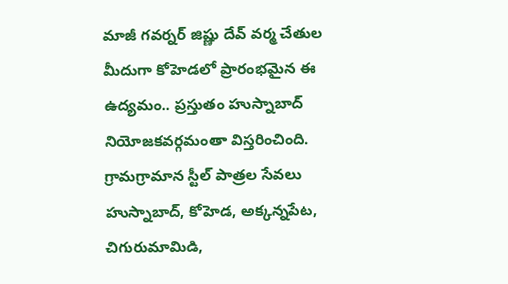మాజీ గవర్నర్ జిష్ణు దేవ్ వర్మ చేతుల మీదుగా కోహెడలో ప్రారంభమైన ఈ ఉద్యమం.. ప్రస్తుతం హుస్నాబాద్ నియోజకవర్గమంతా విస్తరించింది.
గ్రామగ్రామాన స్టీల్ పాత్రల సేవలు
హుస్నాబాద్, కోహెడ, అక్కన్నపేట, చిగురుమామిడి,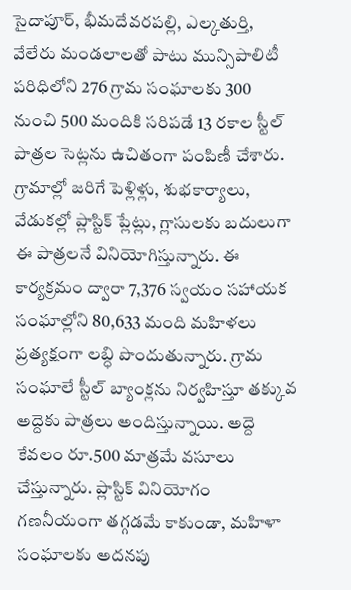సైదాపూర్, భీమదేవరపల్లి, ఎల్కతుర్తి, వేలేరు మండలాలతో పాటు మున్సిపాలిటీ పరిధిలోని 276 గ్రామ సంఘాలకు 300 నుంచి 500 మందికి సరిపడే 13 రకాల స్టీల్ పాత్రల సెట్లను ఉచితంగా పంపిణీ చేశారు. గ్రామాల్లో జరిగే పెళ్లిళ్లు, శుభకార్యాలు, వేడుకల్లో ప్లాస్టిక్ ప్లేట్లు, గ్లాసులకు బదులుగా ఈ పాత్రలనే వినియోగిస్తున్నారు. ఈ కార్యక్రమం ద్వారా 7,376 స్వయం సహాయక సంఘాల్లోని 80,633 మంది మహిళలు ప్రత్యక్షంగా లబ్ధి పొందుతున్నారు. గ్రామ సంఘాలే స్టీల్ బ్యాంక్లను నిర్వహిస్తూ తక్కువ అద్దెకు పాత్రలు అందిస్తున్నాయి. అద్దె కేవలం రూ.500 మాత్రమే వసూలు చేస్తున్నారు. ప్లాస్టిక్ వినియోగం గణనీయంగా తగ్గడమే కాకుండా, మహిళా సంఘాలకు అదనపు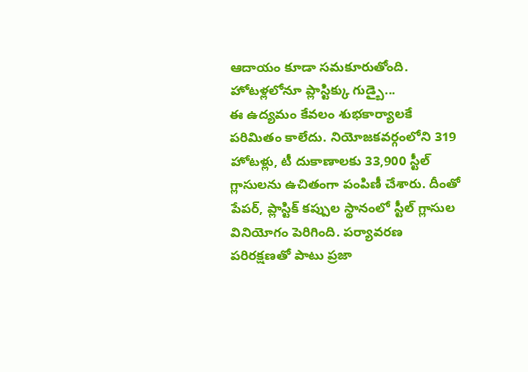ఆదాయం కూడా సమకూరుతోంది.
హోటళ్లలోనూ ప్లాస్టిక్కు గుడ్బై...
ఈ ఉద్యమం కేవలం శుభకార్యాలకే పరిమితం కాలేదు. నియోజకవర్గంలోని 319 హోటళ్లు, టీ దుకాణాలకు 33,900 స్టీల్ గ్లాసులను ఉచితంగా పంపిణీ చేశారు. దీంతో పేపర్, ప్లాస్టిక్ కప్పుల స్థానంలో స్టీల్ గ్లాసుల వినియోగం పెరిగింది. పర్యావరణ పరిరక్షణతో పాటు ప్రజా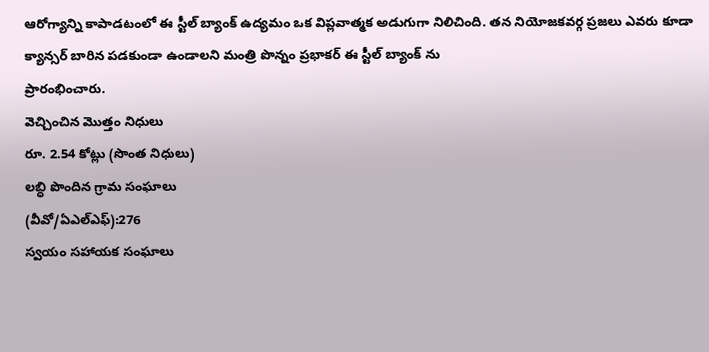ఆరోగ్యాన్ని కాపాడటంలో ఈ స్టీల్ బ్యాంక్ ఉద్యమం ఒక విప్లవాత్మక అడుగుగా నిలిచింది. తన నియోజకవర్గ ప్రజలు ఎవరు కూడా క్యాన్సర్ బారిన పడకుండా ఉండాలని మంత్రి పొన్నం ప్రభాకర్ ఈ స్టీల్ బ్యాంక్ ను
ప్రారంభించారు.
వెచ్చించిన మొత్తం నిధులు
రూ. 2.54 కోట్లు (సొంత నిధులు)
లబ్ధి పొందిన గ్రామ సంఘాలు
(వీవో/ఏఎల్ఎఫ్):276
స్వయం సహాయక సంఘాలు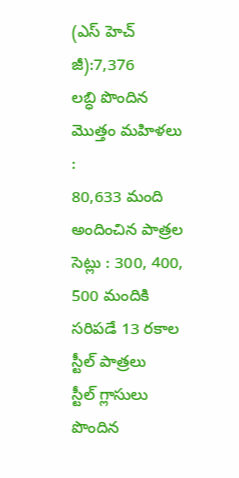(ఎస్ హెచ్ జీ):7,376
లబ్ధి పొందిన మొత్తం మహిళలు :
80,633 మంది
అందించిన పాత్రల సెట్లు : 300, 400, 500 మందికి సరిపడే 13 రకాల స్టీల్ పాత్రలు
స్టీల్ గ్లాసులు పొందిన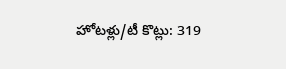హోటళ్లు/టీ కొట్లు: 319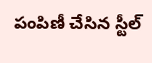పంపిణీ చేసిన స్టీల్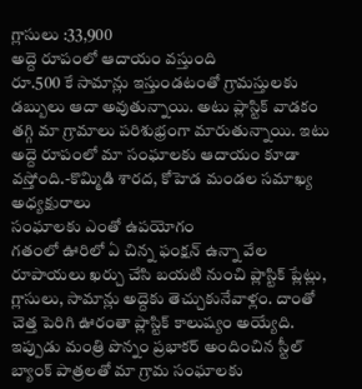గ్లాసులు :33,900
అద్దె రూపంలో ఆదాయం వస్తుంది
రూ.500 కే సామాన్లు ఇస్తుండటంతో గ్రామస్తులకు డబ్బులు ఆదా అవుతున్నాయి. అటు ప్లాస్టిక్ వాడకం తగ్గి మా గ్రామాలు పరిశుభ్రంగా మారుతున్నాయి. ఇటు అద్దె రూపంలో మా సంఘాలకు ఆదాయం కూడా వస్తోంది.-కొమ్మిడి శారద, కోహెడ మండల సమాఖ్య అధ్యక్షురాలు
సంఘాలకు ఎంతో ఉపయోగం
గతంలో ఊరిలో ఏ చిన్న ఫంక్షన్ ఉన్నా వేల రూపాయలు ఖర్చు చేసి బయటి నుంచి ప్లాస్టిక్ ప్లేట్లు, గ్లాసులు, సామాన్లు అద్దెకు తెచ్చుకునేవాళ్లం. దాంతో చెత్త పెరిగి ఊరంతా ప్లాస్టిక్ కాలుష్యం అయ్యేది. ఇప్పుడు మంత్రి పొన్నం ప్రభాకర్ అందించిన స్టీల్ బ్యాంక్ పాత్రలతో మా గ్రామ సంఘాలకు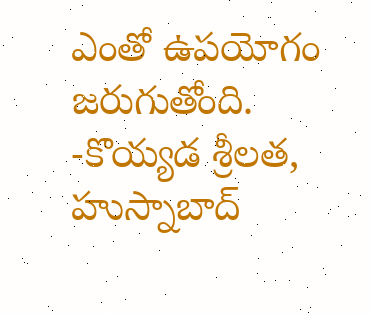ఎంతో ఉపయోగం జరుగుతోంది.
-కొయ్యడ శ్రీలత, హుస్నాబాద్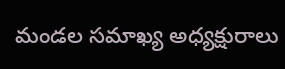మండల సమాఖ్య అధ్యక్షురాలు